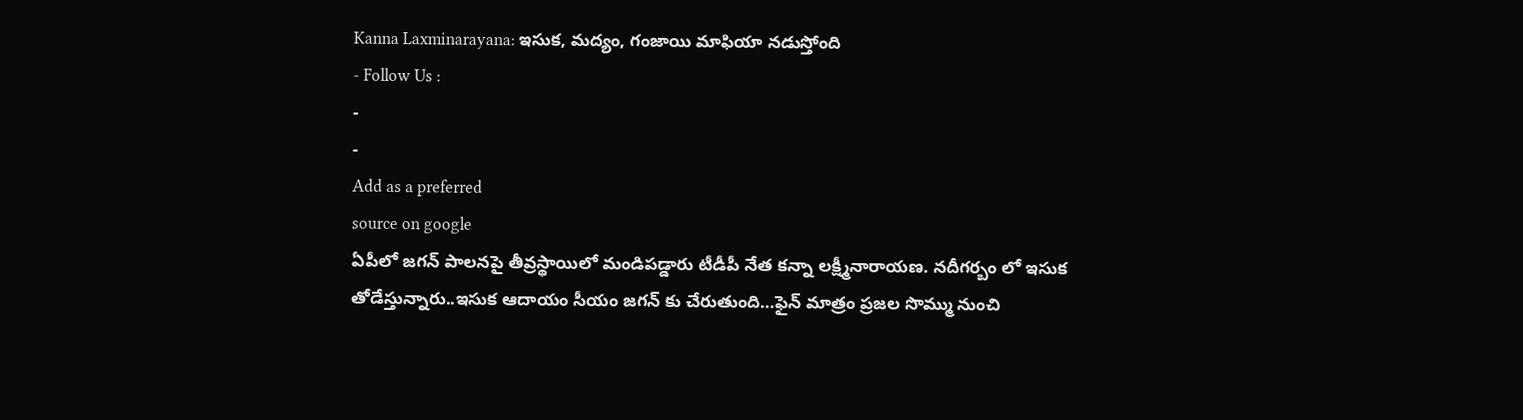Kanna Laxminarayana: ఇసుక, మద్యం, గంజాయి మాఫియా నడుస్తోంది
- Follow Us :
-
-
Add as a preferred
source on google
ఏపీలో జగన్ పాలనపై తీవ్రస్థాయిలో మండిపడ్డారు టీడీపీ నేత కన్నా లక్ష్మీనారాయణ. నదీగర్బం లో ఇసుక తోడేస్తున్నారు..ఇసుక ఆదాయం సీయం జగన్ కు చేరుతుంది…ఫైన్ మాత్రం ప్రజల సొమ్ము నుంచి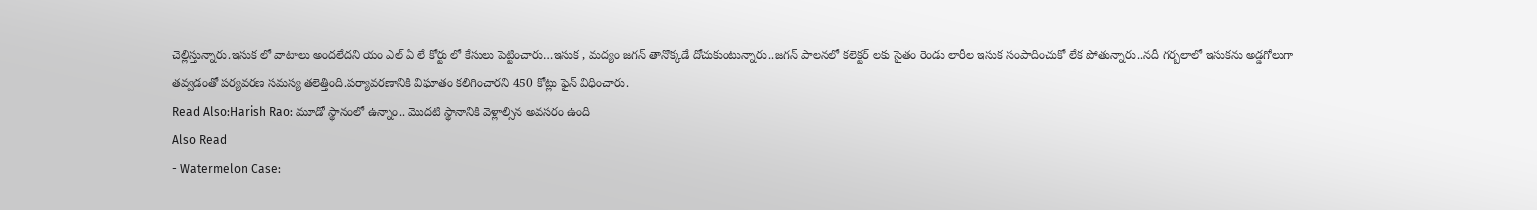చెల్లిస్తున్నారు.ఇసుక లో వాటాలు అందలేదని యం ఎల్ ఏ లే కోర్టు లో కేసులు పెట్టించారు…ఇసుక , మద్యం జగన్ తానొక్కడే దోచుకుంటున్నారు..జగన్ పాలనలో కలెక్టర్ లకు సైతం రెండు లారీల ఇసుక సంపాదించుకో లేక పోతున్నారు..నదీ గర్బలాలో ఇసుకను అడ్డగోలుగా తవ్వడంతో పర్యవరణ సమస్య తలెత్తింది.పర్యావరణానికి విఘాతం కలిగించారని 450 కోట్లు ఫైన్ విధించారు.
Read Also:Harish Rao: మూడో స్థానంలో ఉన్నాం.. మొదటి స్థానానికి వెళ్లాల్సిన అవసరం ఉంది
Also Read
- Watermelon Case: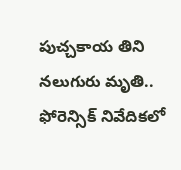పుచ్చకాయ తిని నలుగురు మృతి.. ఫోరెన్సిక్ నివేదికలో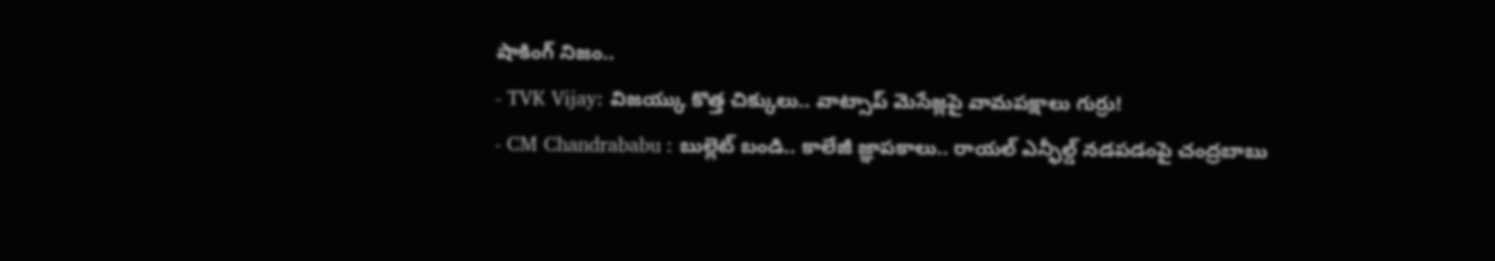షాకింగ్ నిజం..
- TVK Vijay: విజయ్కు కొత్త చిక్కులు.. వాట్సాప్ మెసేజ్లపై వామపక్షాలు గుర్రు!
- CM Chandrababu : బుల్లెట్ బండి.. కాలేజీ జ్ఞాపకాలు.. రాయల్ ఎన్ఫీల్డ్ నడపడంపై చంద్రబాబు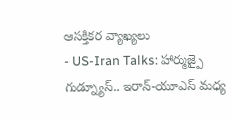ఆసక్తికర వ్యాఖ్యలు
- US-Iran Talks: హార్ముజ్పై గుడ్న్యూస్.. ఇరాన్-యూఎస్ మధ్య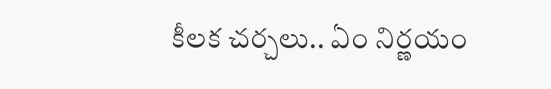కీలక చర్చలు.. ఏం నిర్ణయం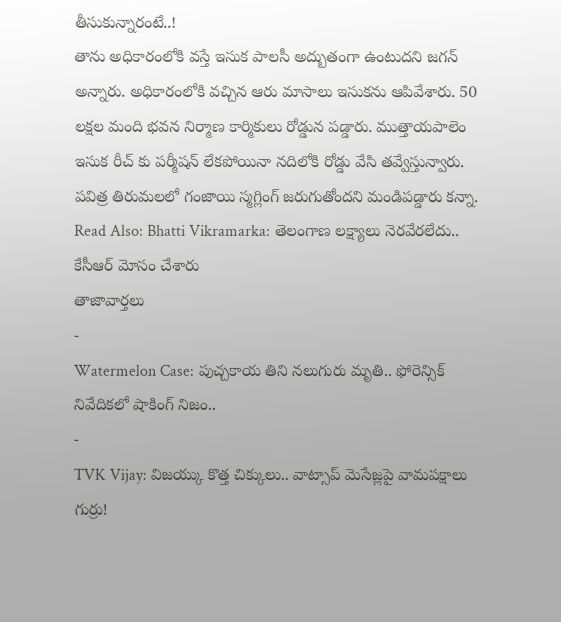తీసుకున్నారంటే..!
తాను అధికారంలోకి వస్తే ఇసుక పాలసీ అద్బుతంగా ఉంటుదని జగన్ అన్నారు. అధికారంలోకి వచ్చిన ఆరు మాసాలు ఇసుకను ఆపివేశారు. 50 లక్షల మంది భవన నిర్మాణ కార్మికులు రోడ్డున పడ్డారు. ముత్తాయపాలెం ఇసుక రీచ్ కు పర్మీషన్ లేకపోయినా నదిలోకి రోడ్డు వేసి తవ్వేస్తున్వారు. పవిత్ర తిరుమలలో గంజాయి స్మగ్లింగ్ జరుగుతోందని మండిపడ్డారు కన్నా.
Read Also: Bhatti Vikramarka: తెలంగాణ లక్ష్యాలు నెరవేరలేదు.. కేసీఆర్ మోసం చేశారు
తాజావార్తలు
-
Watermelon Case: పుచ్చకాయ తిని నలుగురు మృతి.. ఫోరెన్సిక్ నివేదికలో షాకింగ్ నిజం..
-
TVK Vijay: విజయ్కు కొత్త చిక్కులు.. వాట్సాప్ మెసేజ్లపై వామపక్షాలు గుర్రు!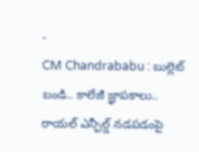-
CM Chandrababu : బుల్లెట్ బండి.. కాలేజీ జ్ఞాపకాలు.. రాయల్ ఎన్ఫీల్డ్ నడపడంపై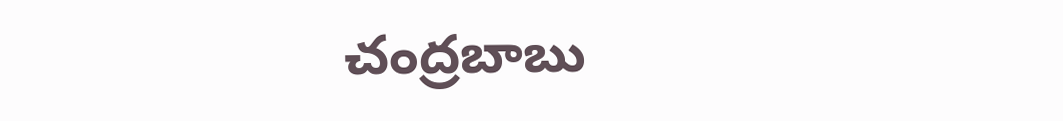చంద్రబాబు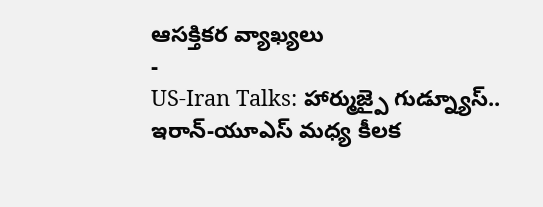ఆసక్తికర వ్యాఖ్యలు
-
US-Iran Talks: హార్ముజ్పై గుడ్న్యూస్.. ఇరాన్-యూఎస్ మధ్య కీలక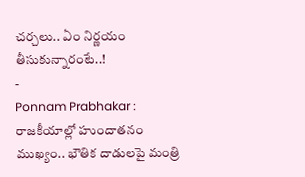చర్చలు.. ఏం నిర్ణయం తీసుకున్నారంటే..!
-
Ponnam Prabhakar : రాజకీయాల్లో హుందాతనం ముఖ్యం.. భౌతిక దాడులపై మంత్రి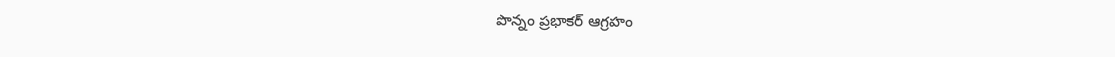పొన్నం ప్రభాకర్ ఆగ్రహం